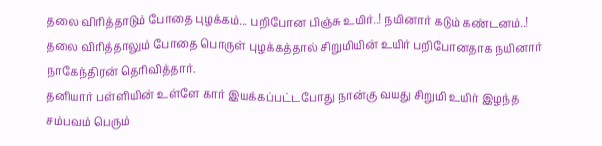தலை விரித்தாடும் போதை புழக்கம்... பறிபோன பிஞ்சு உயிர்..! நயினார் கடும் கண்டனம்..!
தலை விரித்தாலும் போதை பொருள் புழக்கத்தால் சிறுமியின் உயிர் பறிபோனதாக நயினார் நாகேந்திரன் தெரிவித்தார்.
தனியார் பள்ளியின் உள்ளே கார் இயக்கப்பட்டபோது நான்கு வயது சிறுமி உயிர் இழந்த சம்பவம் பெரும்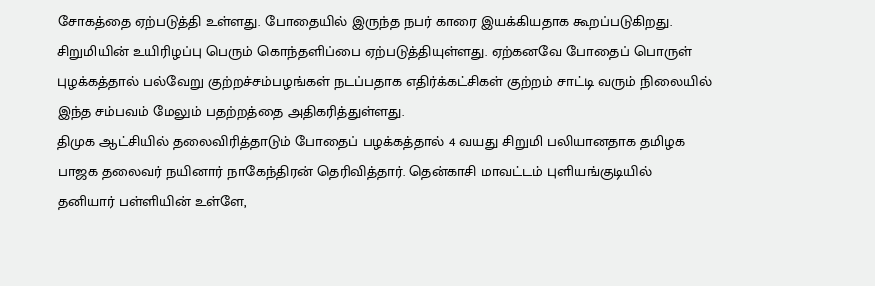சோகத்தை ஏற்படுத்தி உள்ளது. போதையில் இருந்த நபர் காரை இயக்கியதாக கூறப்படுகிறது. சிறுமியின் உயிரிழப்பு பெரும் கொந்தளிப்பை ஏற்படுத்தியுள்ளது. ஏற்கனவே போதைப் பொருள் புழக்கத்தால் பல்வேறு குற்றச்சம்பழங்கள் நடப்பதாக எதிர்க்கட்சிகள் குற்றம் சாட்டி வரும் நிலையில் இந்த சம்பவம் மேலும் பதற்றத்தை அதிகரித்துள்ளது.
திமுக ஆட்சியில் தலைவிரித்தாடும் போதைப் பழக்கத்தால் 4 வயது சிறுமி பலியானதாக தமிழக பாஜக தலைவர் நயினார் நாகேந்திரன் தெரிவித்தார். தென்காசி மாவட்டம் புளியங்குடியில் தனியார் பள்ளியின் உள்ளே,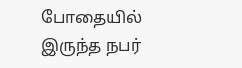போதையில் இருந்த நபர்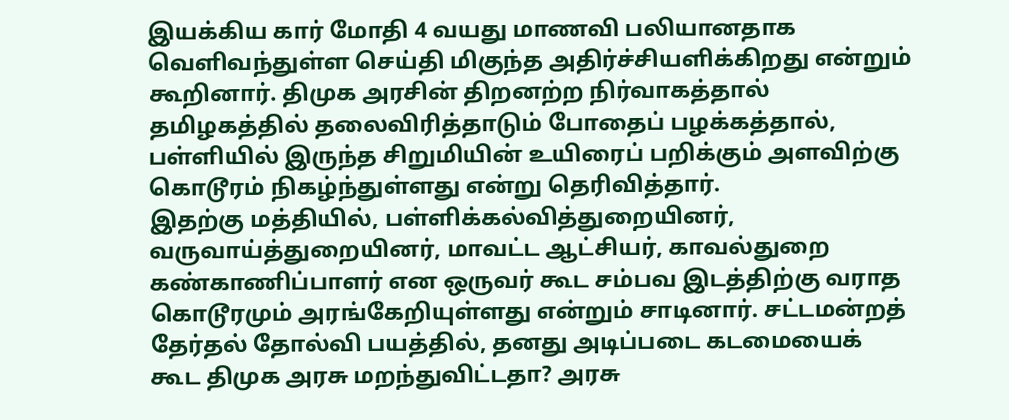இயக்கிய கார் மோதி 4 வயது மாணவி பலியானதாக வெளிவந்துள்ள செய்தி மிகுந்த அதிர்ச்சியளிக்கிறது என்றும் கூறினார். திமுக அரசின் திறனற்ற நிர்வாகத்தால் தமிழகத்தில் தலைவிரித்தாடும் போதைப் பழக்கத்தால், பள்ளியில் இருந்த சிறுமியின் உயிரைப் பறிக்கும் அளவிற்கு கொடூரம் நிகழ்ந்துள்ளது என்று தெரிவித்தார்.
இதற்கு மத்தியில், பள்ளிக்கல்வித்துறையினர், வருவாய்த்துறையினர், மாவட்ட ஆட்சியர், காவல்துறை கண்காணிப்பாளர் என ஒருவர் கூட சம்பவ இடத்திற்கு வராத கொடூரமும் அரங்கேறியுள்ளது என்றும் சாடினார். சட்டமன்றத் தேர்தல் தோல்வி பயத்தில், தனது அடிப்படை கடமையைக் கூட திமுக அரசு மறந்துவிட்டதா? அரசு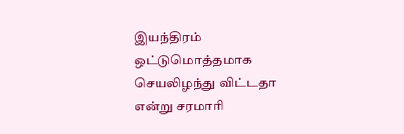இயந்திரம் ஒட்டுமொத்தமாக செயலிழந்து விட்டதா என்று சரமாரி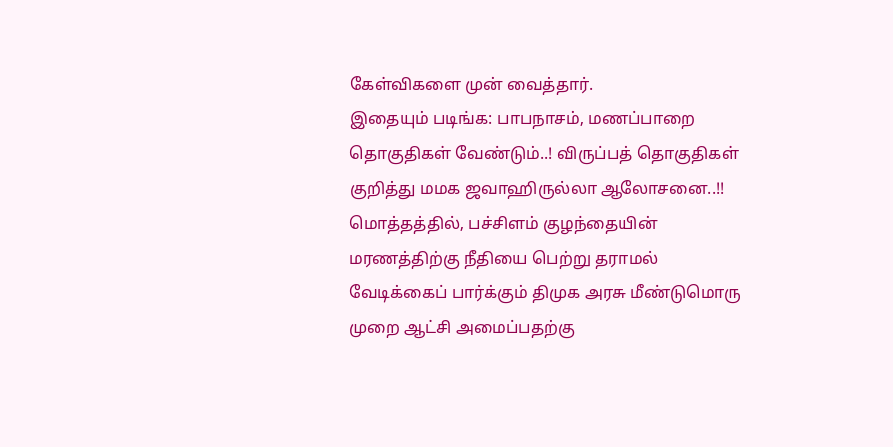கேள்விகளை முன் வைத்தார்.
இதையும் படிங்க: பாபநாசம், மணப்பாறை தொகுதிகள் வேண்டும்..! விருப்பத் தொகுதிகள் குறித்து மமக ஜவாஹிருல்லா ஆலோசனை..!!
மொத்தத்தில், பச்சிளம் குழந்தையின் மரணத்திற்கு நீதியை பெற்று தராமல் வேடிக்கைப் பார்க்கும் திமுக அரசு மீண்டுமொரு முறை ஆட்சி அமைப்பதற்கு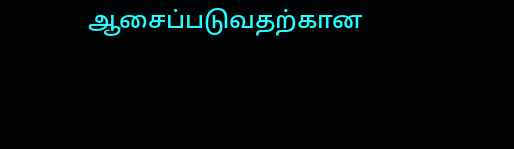ஆசைப்படுவதற்கான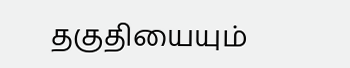தகுதியையும்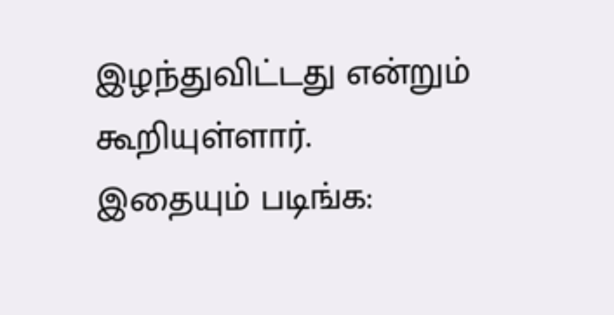இழந்துவிட்டது என்றும் கூறியுள்ளார்.
இதையும் படிங்க: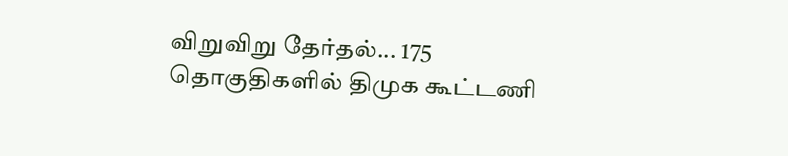விறுவிறு தேர்தல்... 175 தொகுதிகளில் திமுக கூட்டணி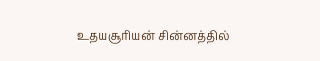உதயசூரியன் சின்னத்தில்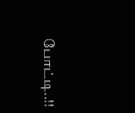போட்டி..!!